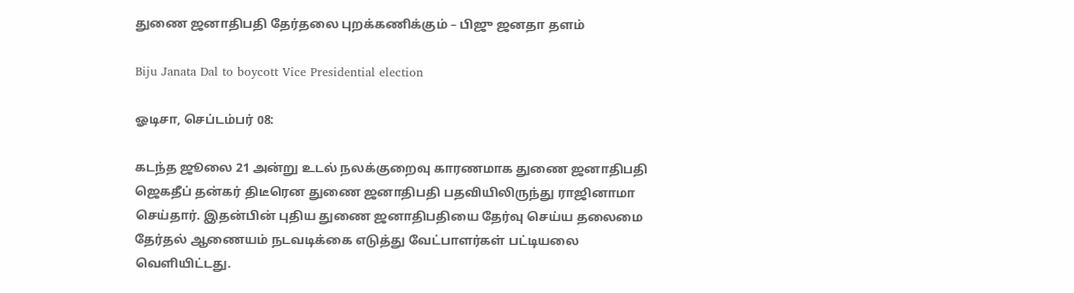துணை ஜனாதிபதி தேர்தலை புறக்கணிக்கும் – பிஜு ஜனதா தளம்

Biju Janata Dal to boycott Vice Presidential election

ஓடிசா, செப்டம்பர் 08:

கடந்த ஜூலை 21 அன்று உடல் நலக்குறைவு காரணமாக துணை ஜனாதிபதி ஜெகதீப் தன்கர் திடீரென துணை ஜனாதிபதி பதவியிலிருந்து ராஜினாமா செய்தார். இதன்பின் புதிய துணை ஜனாதிபதியை தேர்வு செய்ய தலைமை தேர்தல் ஆணையம் நடவடிக்கை எடுத்து வேட்பாளர்கள் பட்டியலை வெளியிட்டது.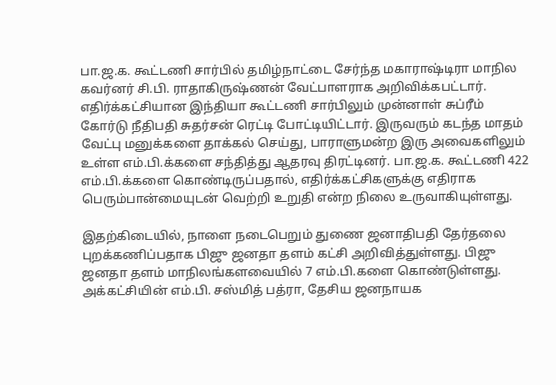பா.ஜ.க. கூட்டணி சார்பில் தமிழ்நாட்டை சேர்ந்த மகாராஷ்டிரா மாநில கவர்னர் சி.பி. ராதாகிருஷ்ணன் வேட்பாளராக அறிவிக்கபட்டார். எதிர்க்கட்சியான இந்தியா கூட்டணி சார்பிலும் முன்னாள் சுப்ரீம் கோர்டு நீதிபதி சுதர்சன் ரெட்டி போட்டியிட்டார். இருவரும் கடந்த மாதம் வேட்பு மனுக்களை தாக்கல் செய்து, பாராளுமன்ற இரு அவைகளிலும் உள்ள எம்.பி.க்களை சந்தித்து ஆதரவு திரட்டினர். பா.ஜ.க. கூட்டணி 422 எம்.பி.க்களை கொண்டிருப்பதால், எதிர்க்கட்சிகளுக்கு எதிராக பெரும்பான்மையுடன் வெற்றி உறுதி என்ற நிலை உருவாகியுள்ளது.

இதற்கிடையில், நாளை நடைபெறும் துணை ஜனாதிபதி தேர்தலை புறக்கணிப்பதாக பிஜு ஜனதா தளம் கட்சி அறிவித்துள்ளது. பிஜு ஜனதா தளம் மாநிலங்களவையில் 7 எம்.பி.களை கொண்டுள்ளது. அக்கட்சியின் எம்.பி. சஸ்மித் பத்ரா, தேசிய ஜனநாயக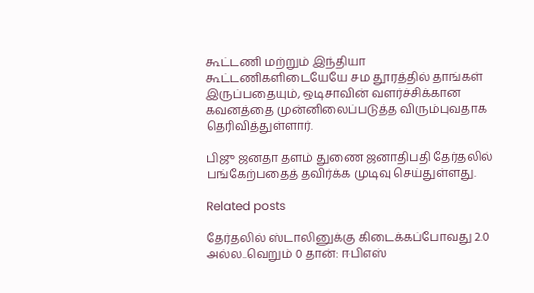கூட்டணி மற்றும் இந்தியா கூட்டணிகளிடையேயே சம தூரத்தில் தாங்கள் இருப்பதையும், ஒடிசாவின் வளர்ச்சிக்கான கவனத்தை முன்னிலைப்படுத்த விரும்புவதாக தெரிவித்துள்ளார்.

பிஜு ஜனதா தளம் துணை ஜனாதிபதி தேர்தலில் பங்கேற்பதைத் தவிர்க்க முடிவு செய்துள்ளது.

Related posts

தேர்தலில் ஸ்டாலினுக்கு கிடைக்கப்போவது 2.0 அல்ல..வெறும் 0 தான்: ஈபிஎஸ்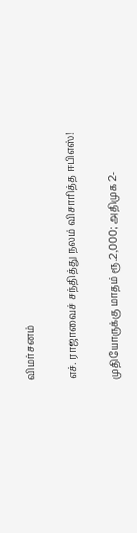விமர்சனம்

எச். ராஜாவைச் சந்தித்து நலம் விசாரித்த ஈபிஎஸ்!

முதியோருக்கு மாதம் ரூ.2,000; அதிமுக 2-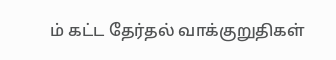ம் கட்ட தேர்தல் வாக்குறுதிகள்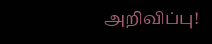அறிவிப்பு!